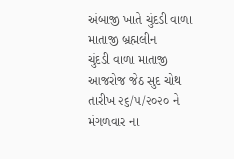અંબાજી ખાતે ચુંદડી વાળા માતાજી બ્રહ્મલીન
ચુંદડી વાળા માતાજી આજરોજ જેઠ સુદ ચોથ તારીખ ૨૬/૫/૨૦૨૦ ને મંગળવાર ના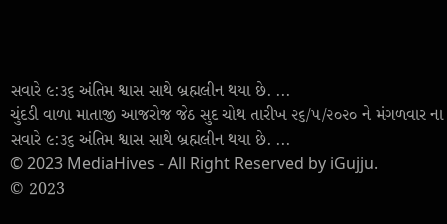સવારે ૯:૩૬ અંતિમ શ્વાસ સાથે બ્રહ્મલીન થયા છે. ...
ચુંદડી વાળા માતાજી આજરોજ જેઠ સુદ ચોથ તારીખ ૨૬/૫/૨૦૨૦ ને મંગળવાર ના સવારે ૯:૩૬ અંતિમ શ્વાસ સાથે બ્રહ્મલીન થયા છે. ...
© 2023 MediaHives - All Right Reserved by iGujju.
© 2023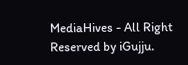MediaHives - All Right Reserved by iGujju.